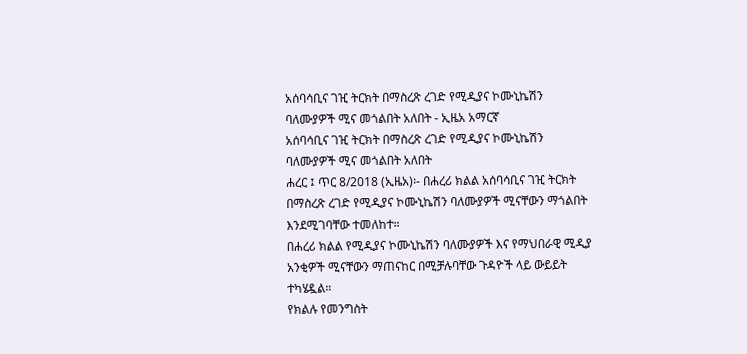አሰባሳቢና ገዢ ትርክት በማስረጽ ረገድ የሚዲያና ኮሙኒኬሽን ባለሙያዎች ሚና መጎልበት አለበት - ኢዜአ አማርኛ
አሰባሳቢና ገዢ ትርክት በማስረጽ ረገድ የሚዲያና ኮሙኒኬሽን ባለሙያዎች ሚና መጎልበት አለበት
ሐረር ፤ ጥር 8/2018 (ኢዜአ)፡- በሐረሪ ክልል አሰባሳቢና ገዢ ትርክት በማስረጽ ረገድ የሚዲያና ኮሙኒኬሽን ባለሙያዎች ሚናቸውን ማጎልበት እንደሚገባቸው ተመለከተ።
በሐረሪ ክልል የሚዲያና ኮሙኒኬሽን ባለሙያዎች እና የማህበራዊ ሚዲያ አንቂዎች ሚናቸውን ማጠናከር በሚቻሉባቸው ጉዳዮች ላይ ውይይት ተካሄዷል።
የክልሉ የመንግስት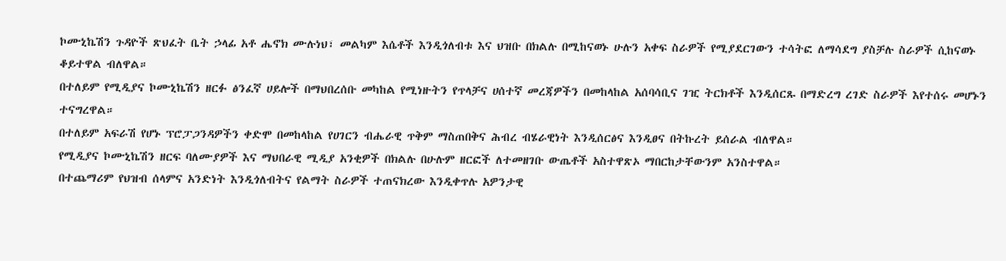ኮሙኒኬሽን ጉዳዮች ጽህፈት ቤት ኃላፊ አቶ ሔኖክ ሙሉነህ፣ መልካም እሴቶች እንዲጎለብቱ እና ህዝቡ በክልሉ በሚከናወኑ ሁሉን አቀፍ ስራዎች የሚያደርገውን ተሳትፎ ለማሳደግ ያስቻሉ ስራዎች ሲከናወኑ ቆይተዋል ብለዋል።
በተለይም የሚዲያና ኮሙኒኬሽን ዘርፉ ፅንፈኛ ሀይሎች በማህበረሰቡ መካከል የሚነዙትን የጥላቻና ሀሰተኛ መረጃዎችን በመከላከል አሰባሳቢና ገዢ ትርክቶች እንዲሰርጹ በማድረግ ረገድ ስራዎች እየተሰሩ መሆኑን ተናግረዋል።
በተለይም አፍራሽ የሆኑ ፕሮፓጋንዳዎችን ቀድሞ በመከላከል የሀገርን ብሔራዊ ጥቅም ማስጠበቅና ሕብረ ብሄራዊነት እንዲሰርፅና እንዲፀና በትኩረት ይሰራል ብለዋል።
የሚዲያና ኮሙኒኬሽን ዘርፍ ባለሙያዎች እና ማህበራዊ ሚዲያ አንቂዎች በክልሉ በሁሉም ዘርፎች ለተመዘገቡ ውጤቶች አስተዋጽኦ ማበርከታቸውንም አንስተዋል።
በተጨማሪም የህዝብ ሰላምና አንድነት እንዲጎለብትና የልማት ስራዎች ተጠናክረው እንዲቀጥሉ አዎንታዊ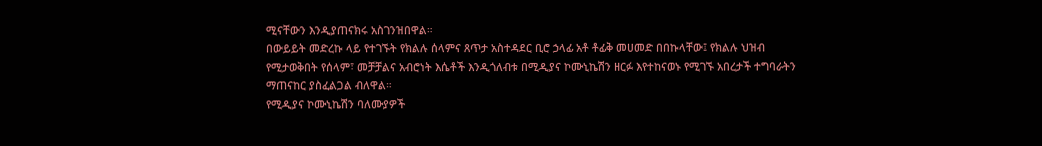ሚናቸውን እንዲያጠናክሩ አስገንዝበዋል።
በውይይት መድረኩ ላይ የተገኙት የክልሉ ሰላምና ጸጥታ አስተዳደር ቢሮ ኃላፊ አቶ ቶፊቅ መሀመድ በበኩላቸው፤ የክልሉ ህዝብ የሚታወቅበት የሰላም፣ መቻቻልና አብሮነት እሴቶች እንዲጎለብቱ በሚዲያና ኮሙኒኬሽን ዘርፉ እየተከናወኑ የሚገኙ አበረታች ተግባራትን ማጠናከር ያስፈልጋል ብለዋል።
የሚዲያና ኮሙኒኬሽን ባለሙያዎች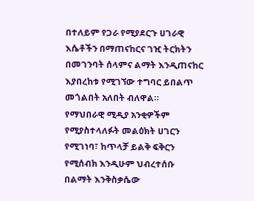በተለይም የጋራ የሚያደርጉ ሀገራዊ እሴቶችን በማጠናከርና ገዢ ትርክትን በመገንባት ሰላምና ልማት እንዲጠናከር እያበረከቱ የሚገኘው ተግባር ይበልጥ መጎልበት አለበት ብለዋል።
የማህበራዊ ሚዲያ አንቂዎችም የሚያስተላለፉት መልዕክት ሀገርን የሚገነባ፣ ከጥላቻ ይልቅ ፍቅርን የሚሰብክ እንዲሁም ህብረተሰቡ በልማት እንቅስቃሴው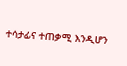ተሳታፊና ተጠቃሚ እንዲሆን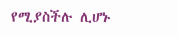የሚያስችሉ ሊሆኑ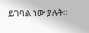ይገባል ነው ያሉት።